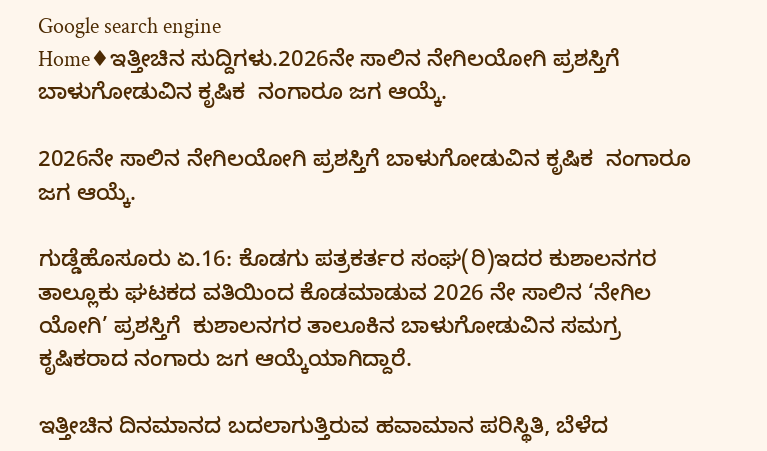Google search engine
Home♦ಇತ್ತೀಚಿನ ಸುದ್ದಿಗಳು.2026ನೇ ಸಾಲಿನ ನೇಗಿಲಯೋಗಿ ಪ್ರಶಸ್ತಿಗೆ ಬಾಳುಗೋಡುವಿನ ಕೃಷಿಕ  ನಂಗಾರೂ ಜಗ ಆಯ್ಕೆ.

2026ನೇ ಸಾಲಿನ ನೇಗಿಲಯೋಗಿ ಪ್ರಶಸ್ತಿಗೆ ಬಾಳುಗೋಡುವಿನ ಕೃಷಿಕ  ನಂಗಾರೂ ಜಗ ಆಯ್ಕೆ.

ಗುಡ್ಡೆಹೊಸೂರು ಏ.16: ಕೊಡಗು ಪತ್ರಕರ್ತರ ಸಂಘ(ರಿ)ಇದರ ಕುಶಾಲನಗರ ತಾಲ್ಲೂಕು ಘಟಕದ ವತಿಯಿಂದ ಕೊಡಮಾಡುವ 2026 ನೇ ಸಾಲಿನ ‘ನೇಗಿಲ ಯೋಗಿ’ ಪ್ರಶಸ್ತಿಗೆ  ಕುಶಾಲನಗರ ತಾಲೂಕಿನ ಬಾಳುಗೋಡುವಿನ ಸಮಗ್ರ ಕೃಷಿಕರಾದ ನಂಗಾರು ಜಗ ಆಯ್ಕೆಯಾಗಿದ್ದಾರೆ.

ಇತ್ತೀಚಿನ ದಿನಮಾನದ ಬದಲಾಗುತ್ತಿರುವ ಹವಾಮಾನ ಪರಿಸ್ಥಿತಿ, ಬೆಳೆದ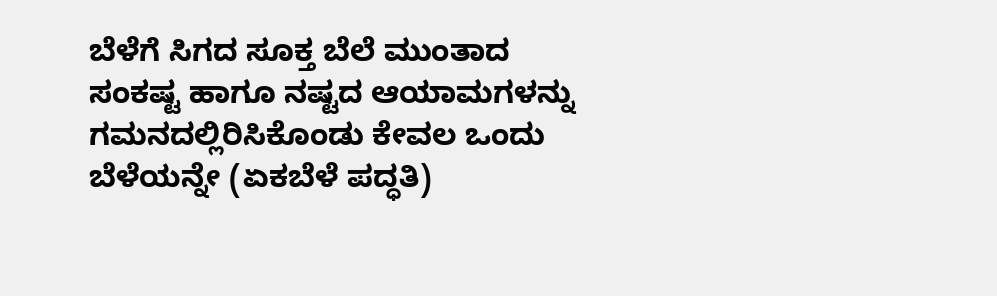ಬೆಳೆಗೆ ಸಿಗದ ಸೂಕ್ತ ಬೆಲೆ ಮುಂತಾದ ಸಂಕಷ್ಟ ಹಾಗೂ ನಷ್ಟದ ಆಯಾಮಗಳನ್ನು ಗಮನದಲ್ಲಿರಿಸಿಕೊಂಡು ಕೇವಲ ಒಂದು ಬೆಳೆಯನ್ನೇ (ಏಕಬೆಳೆ ಪದ್ಧತಿ)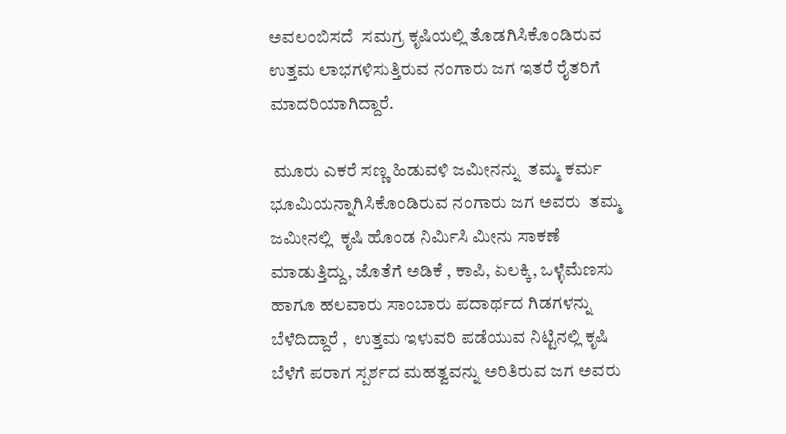ಅವಲಂಬಿಸದೆ  ಸಮಗ್ರ ಕೃಷಿಯಲ್ಲಿ ತೊಡಗಿಸಿಕೊಂಡಿರುವ ಉತ್ತಮ ಲಾಭಗಳಿಸುತ್ತಿರುವ ನಂಗಾರು ಜಗ ಇತರೆ ರೈತರಿಗೆ ಮಾದರಿಯಾಗಿದ್ದಾರೆ.

 ಮೂರು ಎಕರೆ ಸಣ್ಣ ಹಿಡುವಳಿ ಜಮೀನನ್ನು  ತಮ್ಮ ಕರ್ಮ ಭೂಮಿಯನ್ನಾಗಿಸಿಕೊಂಡಿರುವ ನಂಗಾರು ಜಗ ಅವರು  ತಮ್ಮ ಜಮೀನಲ್ಲಿ  ಕೃಷಿ ಹೊಂಡ ನಿರ್ಮಿಸಿ ಮೀನು ಸಾಕಣೆ ಮಾಡುತ್ತಿದ್ದು, ಜೊತೆಗೆ ಅಡಿಕೆ , ಕಾಪಿ, ಏಲಕ್ಕಿ, ಒಳ್ಳೆಮೆಣಸು ಹಾಗೂ ಹಲವಾರು ಸಾಂಬಾರು ಪದಾರ್ಥದ ಗಿಡಗಳನ್ನು ಬೆಳೆದಿದ್ದಾರೆ ,  ಉತ್ತಮ ಇಳುವರಿ ಪಡೆಯುವ ನಿಟ್ಟಿನಲ್ಲಿ ಕೃಷಿ ಬೆಳೆಗೆ ಪರಾಗ ಸ್ಪರ್ಶದ ಮಹತ್ವವನ್ನು ಅರಿತಿರುವ ಜಗ ಅವರು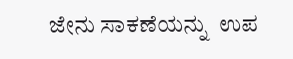ಜೇನು ಸಾಕಣೆಯನ್ನು  ಉಪ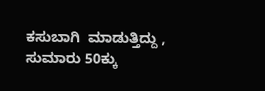ಕಸುಬಾಗಿ  ಮಾಡುತ್ತಿದ್ದು , ಸುಮಾರು 50ಕ್ಕು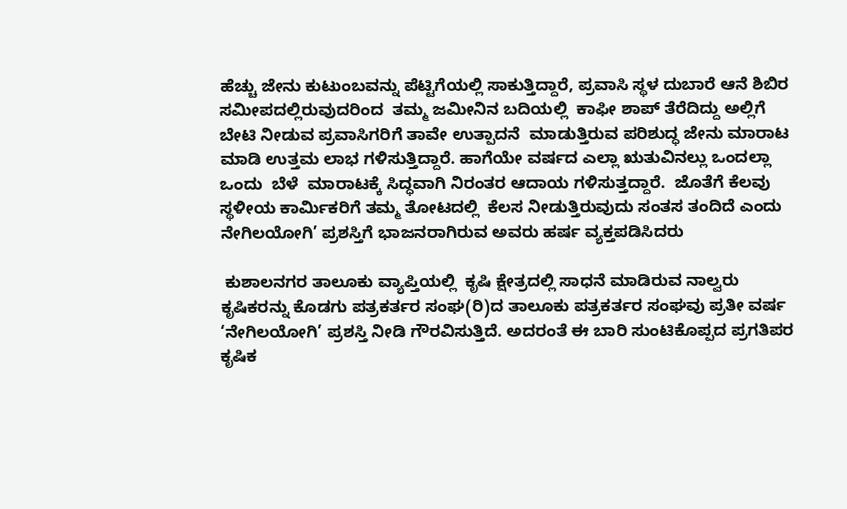ಹೆಚ್ಚು ಜೇನು ಕುಟುಂಬವನ್ನು ಪೆಟ್ಟಿಗೆಯಲ್ಲಿ ಸಾಕುತ್ತಿದ್ದಾರೆ, ಪ್ರವಾಸಿ ಸ್ಥಳ ದುಬಾರೆ ಆನೆ ಶಿಬಿರ  ಸಮೀಪದಲ್ಲಿರುವುದರಿಂದ  ತಮ್ಮ ಜಮೀನಿನ ಬದಿಯಲ್ಲಿ  ಕಾಫೀ ಶಾಪ್ ತೆರೆದಿದ್ದು ಅಲ್ಲಿಗೆ ಬೇಟಿ ನೀಡುವ ಪ್ರವಾಸಿಗರಿಗೆ ತಾವೇ ಉತ್ಪಾದನೆ  ಮಾಡುತ್ತಿರುವ ಪರಿಶುದ್ಧ ಜೇನು ಮಾರಾಟ ಮಾಡಿ ಉತ್ತಮ ಲಾಭ ಗಳಿಸುತ್ತಿದ್ದಾರೆ. ಹಾಗೆಯೇ ವರ್ಷದ ಎಲ್ಲಾ ಋತುವಿನಲ್ಲು ಒಂದಲ್ಲಾ ಒಂದು  ಬೆಳೆ  ಮಾರಾಟಕ್ಕೆ ಸಿದ್ಧವಾಗಿ ನಿರಂತರ ಆದಾಯ ಗಳಿಸುತ್ತದ್ದಾರೆ.  ಜೊತೆಗೆ ಕೆಲವು ಸ್ಥಳೀಯ ಕಾರ್ಮಿಕರಿಗೆ ತಮ್ಮ ತೋಟದಲ್ಲಿ  ಕೆಲಸ ನೀಡುತ್ತಿರುವುದು ಸಂತಸ ತಂದಿದೆ ಎಂದು ನೇಗಿಲಯೋಗಿ’ ಪ್ರಶಸ್ತಿಗೆ ಭಾಜನರಾಗಿರುವ ಅವರು ಹರ್ಷ ವ್ಯಕ್ತಪಡಿಸಿದರು

 ಕುಶಾಲನಗರ ತಾಲೂಕು ವ್ಯಾಪ್ತಿಯಲ್ಲಿ  ಕೃಷಿ ಕ್ಷೇತ್ರದಲ್ಲಿ ಸಾಧನೆ ಮಾಡಿರುವ ನಾಲ್ವರು ಕೃಷಿಕರನ್ನು ಕೊಡಗು ಪತ್ರಕರ್ತರ ಸಂಘ(ರಿ)ದ ತಾಲೂಕು ಪತ್ರಕರ್ತರ ಸಂಘವು ಪ್ರತೀ ವರ್ಷ ‘ನೇಗಿಲಯೋಗಿ’ ಪ್ರಶಸ್ತಿ ನೀಡಿ ಗೌರವಿಸುತ್ತಿದೆ. ಅದರಂತೆ ಈ ಬಾರಿ ಸುಂಟಿಕೊಪ್ಪದ ಪ್ರಗತಿಪರ ಕೃಷಿಕ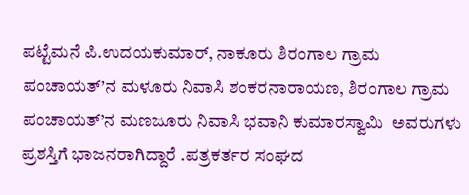ಪಟ್ಟೆಮನೆ ಪಿ.ಉದಯಕುಮಾರ್, ನಾಕೂರು ಶಿರಂಗಾಲ ಗ್ರಾಮ ಪಂಚಾಯತ್’ನ ಮಳೂರು ನಿವಾಸಿ ಶಂಕರನಾರಾಯಣ, ಶಿರಂಗಾಲ ಗ್ರಾಮ ಪಂಚಾಯತ್’ನ ಮಣಜೂರು ನಿವಾಸಿ ಭವಾನಿ ಕುಮಾರಸ್ವಾಮಿ  ಅವರುಗಳು ಪ್ರಶಸ್ತಿಗೆ ಭಾಜನರಾಗಿದ್ದಾರೆ .ಪತ್ರಕರ್ತರ ಸಂಘದ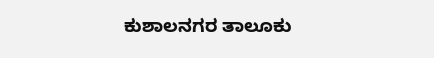ಕುಶಾಲನಗರ ತಾಲೂಕು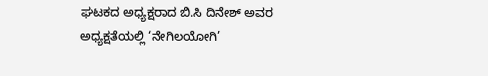ಘಟಕದ ಅಧ್ಯಕ್ಷರಾದ ಬಿ.ಸಿ ದಿನೇಶ್ ಅವರ ಅಧ್ಯಕ್ಷತೆಯಲ್ಲಿ ‘ನೇಗಿಲಯೋಗಿ’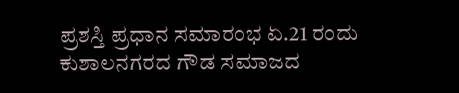ಪ್ರಶಸ್ತಿ ಪ್ರಧಾನ ಸಮಾರಂಭ ಏ.21 ರಂದು ಕುಶಾಲನಗರದ ಗೌಡ ಸಮಾಜದ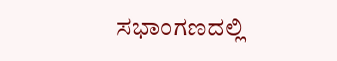ಸಭಾಂಗಣದಲ್ಲಿ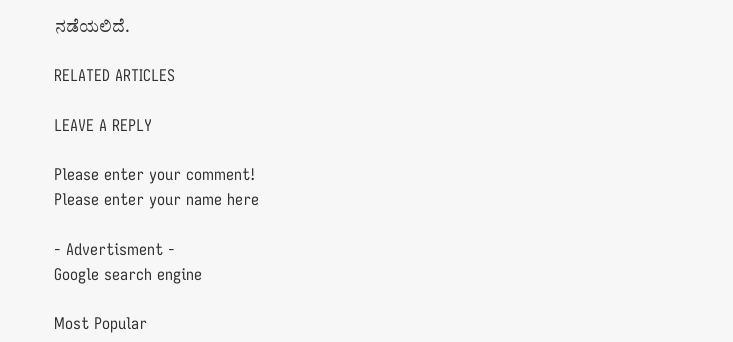ನಡೆಯಲಿದೆ.

RELATED ARTICLES

LEAVE A REPLY

Please enter your comment!
Please enter your name here

- Advertisment -
Google search engine

Most Popular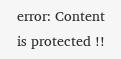error: Content is protected !!